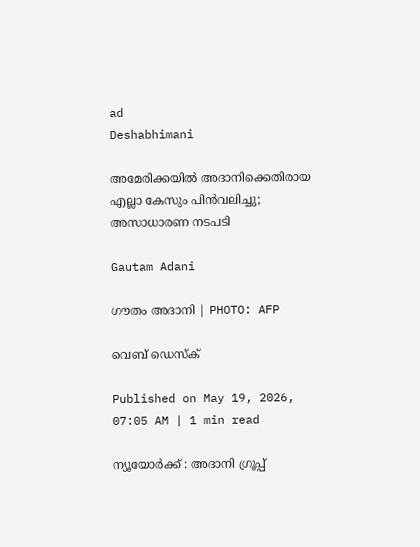ad
Deshabhimani

അമേരിക്കയിൽ അദാനിക്കെതിരായ എല്ലാ കേസും പിൻവലിച്ചു; അസാധാരണ നടപടി

Gautam Adani

ഗൗതം അദാനി | PHOTO: AFP

വെബ് ഡെസ്ക്

Published on May 19, 2026, 07:05 AM | 1 min read

ന്യൂയോർക്ക്‌ : അദാനി ഗ്രൂപ്പ്‌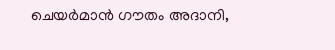ചെയർമാൻ ഗൗതം അദാനി,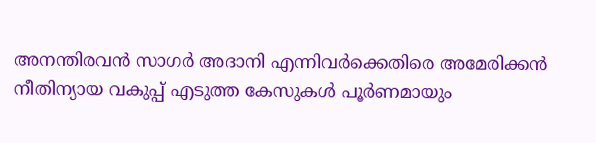അനന്തിരവൻ സാഗർ അദാനി എന്നിവർക്കെതിരെ അമേരിക്കൻ നീതിന്യായ വകുപ്പ്‌ എടുത്ത കേസുകൾ പൂർണമായും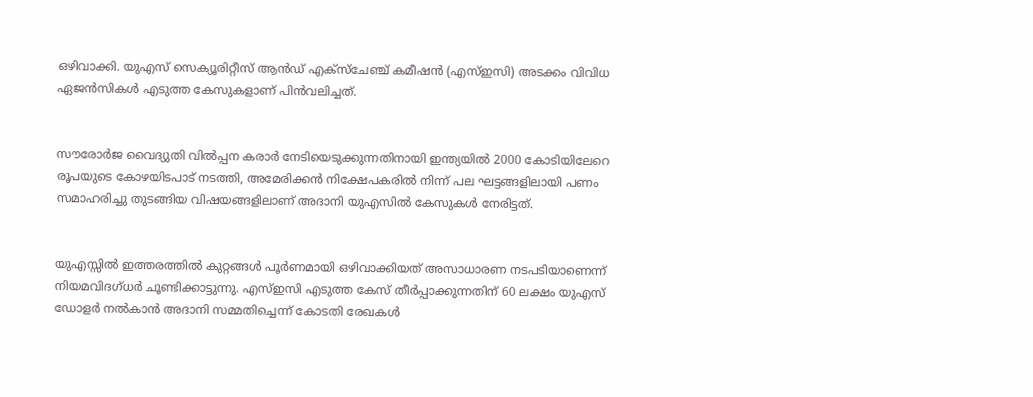ഒഴിവാക്കി. യുഎസ്‌ സെക്യൂരിറ്റീസ്‌ ആൻഡ്‌ എക്‌സ്‌ചേഞ്ച്‌ കമീഷൻ (എസ്‌ഇസി) അടക്കം വിവിധ ഏജൻസികൾ എടുത്ത കേസുകളാണ്‌ പിൻവലിച്ചത്‌.


സൗരോർജ വൈദ്യുതി വിൽപ്പന കരാർ നേടിയെടുക്കുന്നതിനായി ഇന്ത്യയിൽ 2000 കോടിയിലേറെ രൂപയുടെ കോഴയിടപാട്‌ നടത്തി, അമേരിക്കൻ നിക്ഷേപകരിൽ നിന്ന്‌ പല ഘട്ടങ്ങളിലായി പണം സമാഹരിച്ചു തുടങ്ങിയ വിഷയങ്ങളിലാണ്‌ അദാനി യുഎസിൽ കേസുകൾ നേരിട്ടത്‌.


യുഎസ്സിൽ ഇത്തരത്തിൽ കുറ്റങ്ങൾ പൂർണമായി ഒഴിവാക്കിയത്‌ അസാധാരണ നടപടിയാണെന്ന്‌ നിയമവിദഗ്‌ധർ ചൂണ്ടിക്കാട്ടുന്നു. എസ്‌ഇസി എടുത്ത കേസ്‌ തീർപ്പാക്കുന്നതിന്‌ 60 ലക്ഷം യുഎസ്‌ ഡോളർ നൽകാൻ അദാനി സമ്മതിച്ചെന്ന്‌ കോടതി രേഖകൾ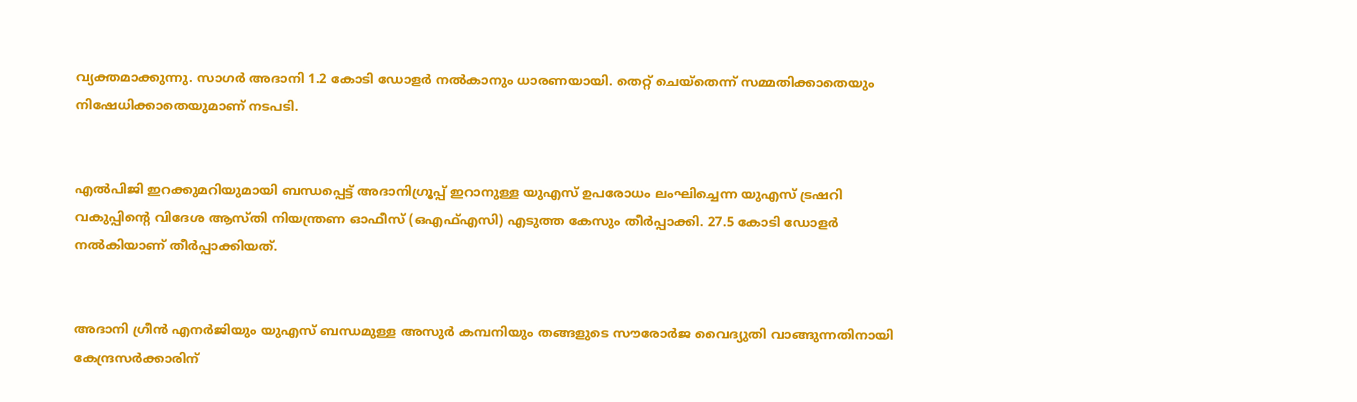വ്യക്തമാക്കുന്നു. സാഗർ അദാനി 1.2 കോടി ഡോളർ നൽകാനും ധാരണയായി. തെറ്റ്‌ ചെയ്‌തെന്ന്‌ സമ്മതിക്കാതെയും നിഷേധിക്കാതെയുമാണ്‌ നടപടി.


എൽപിജി ഇറക്കുമറിയുമായി ബന്ധപ്പെട്ട്‌ അദാനിഗ്രൂപ്പ്‌ ഇറാനുള്ള യുഎസ്‌ ഉപരോധം ലംഘിച്ചെന്ന യുഎസ്‌ ട്രഷറി വകുപ്പിന്റെ വിദേശ ആസ്‌തി നിയന്ത്രണ ഓഫീസ്‌ (ഒഎഫ്‌എസി) എടുത്ത കേസും തീർപ്പാക്കി. 27.5 കോടി ഡോളർ നൽകിയാണ്‌ തീർപ്പാക്കിയത്‌.


അദാനി ഗ്രീൻ എനർജിയും യുഎസ്‌ ബന്ധമുള്ള അസുർ കമ്പനിയും തങ്ങളുടെ സൗരോർജ വൈദ്യുതി വാങ്ങുന്നതിനായി കേന്ദ്രസർക്കാരിന്‌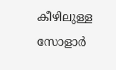കീഴിലുള്ള സോളാർ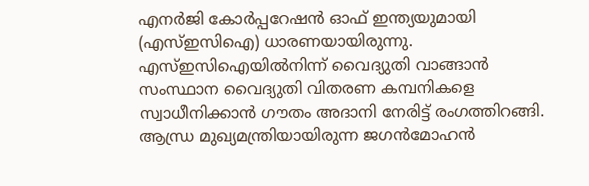എനർജി കോർപ്പറേഷൻ ഓഫ്‌ ഇന്ത്യയുമായി (എസ്‌ഇസിഐ) ധാരണയായിരുന്നു. എസ്‌ഇസിഐയിൽനിന്ന്‌ വൈദ്യുതി വാങ്ങാൻ സംസ്ഥാന വൈദ്യുതി വിതരണ കമ്പനികളെ സ്വാധീനിക്കാൻ ഗൗതം അദാനി നേരിട്ട്‌ രംഗത്തിറങ്ങി. ആന്ധ്ര മുഖ്യമന്ത്രിയായിരുന്ന ജഗൻമോഹൻ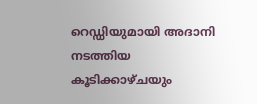റെഡ്ഡിയുമായി അദാനി നടത്തിയ കൂടിക്കാഴ്‌ചയും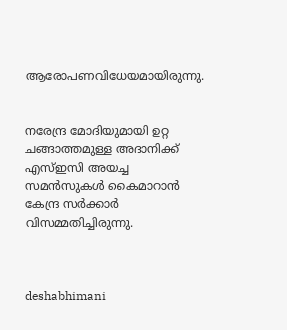ആരോപണവിധേയമായിരുന്നു.


നരേന്ദ്ര മോദിയുമായി ഉറ്റ ചങ്ങാത്തമുള്ള അദാനിക്ക്‌ എസ്‌ഇസി അയച്ച സമൻസുകൾ കൈമാറാൻ കേന്ദ്ര സർക്കാർ വിസമ്മതിച്ചിരുന്നു.



deshabhimani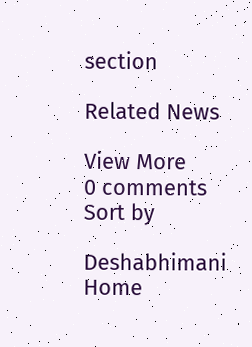section

Related News

View More
0 comments
Sort by

Deshabhimani
Home